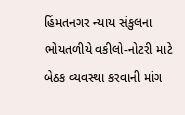હિંમતનગર ન્યાય સંકુલના ભોયતળીયે વકીલો-નોટરી માટે બેઠક વ્યવસ્થા કરવાની માંગ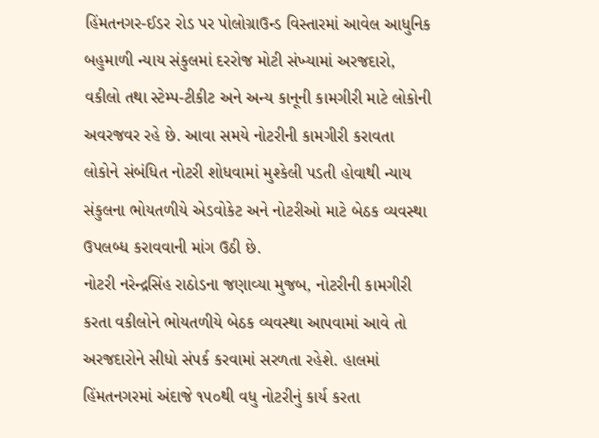હિંમતનગર-ઈડર રોડ પર પોલોગ્રાઉન્ડ વિસ્તારમાં આવેલ આધુનિક બહુમાળી ન્યાય સંકુલમાં દરરોજ મોટી સંખ્યામાં અરજદારો, વકીલો તથા સ્ટેમ્પ-ટીકીટ અને અન્ય કાનૂની કામગીરી માટે લોકોની અવરજવર રહે છે. આવા સમયે નોટરીની કામગીરી કરાવતા લોકોને સંબંધિત નોટરી શોધવામાં મુશ્કેલી પડતી હોવાથી ન્યાય સંકુલના ભોયતળીયે એડવોકેટ અને નોટરીઓ માટે બેઠક વ્યવસ્થા ઉપલબ્ધ કરાવવાની માંગ ઉઠી છે.
નોટરી નરેન્દ્રસિંહ રાઠોડના જણાવ્યા મુજબ, નોટરીની કામગીરી કરતા વકીલોને ભોયતળીયે બેઠક વ્યવસ્થા આપવામાં આવે તો અરજદારોને સીધો સંપર્ક કરવામાં સરળતા રહેશે. હાલમાં હિંમતનગરમાં અંદાજે ૧૫૦થી વધુ નોટરીનું કાર્ય કરતા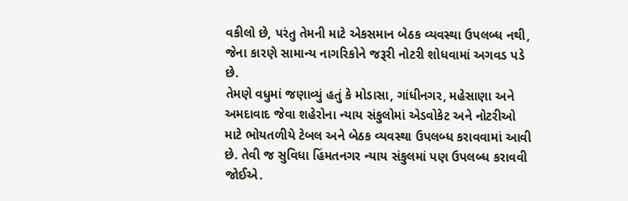વકીલો છે, પરંતુ તેમની માટે એકસમાન બેઠક વ્યવસ્થા ઉપલબ્ધ નથી, જેના કારણે સામાન્ય નાગરિકોને જરૂરી નોટરી શોધવામાં અગવડ પડે છે.
તેમણે વધુમાં જણાવ્યું હતું કે મોડાસા, ગાંધીનગર, મહેસાણા અને અમદાવાદ જેવા શહેરોના ન્યાય સંકુલોમાં એડવોકેટ અને નોટરીઓ માટે ભોયતળીયે ટેબલ અને બેઠક વ્યવસ્થા ઉપલબ્ધ કરાવવામાં આવી છે. તેવી જ સુવિધા હિંમતનગર ન્યાય સંકુલમાં પણ ઉપલબ્ધ કરાવવી જોઈએ.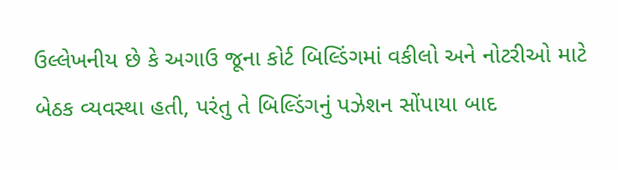ઉલ્લેખનીય છે કે અગાઉ જૂના કોર્ટ બિલ્ડિંગમાં વકીલો અને નોટરીઓ માટે બેઠક વ્યવસ્થા હતી, પરંતુ તે બિલ્ડિંગનું પઝેશન સોંપાયા બાદ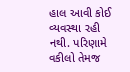હાલ આવી કોઈ વ્યવસ્થા રહી નથી. પરિણામે વકીલો તેમજ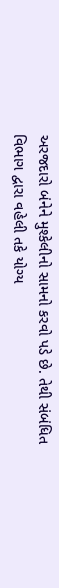અરજદારો બંનેને મુશ્કેલીનો સામનો કરવો પડે છે. તેથી સંબંધિત વિભાગ દ્વારા વહેલી તકે યોગ્ય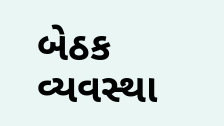બેઠક વ્યવસ્થા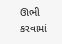ઊભી કરવામાં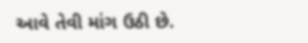આવે તેવી માંગ ઉઠી છે.